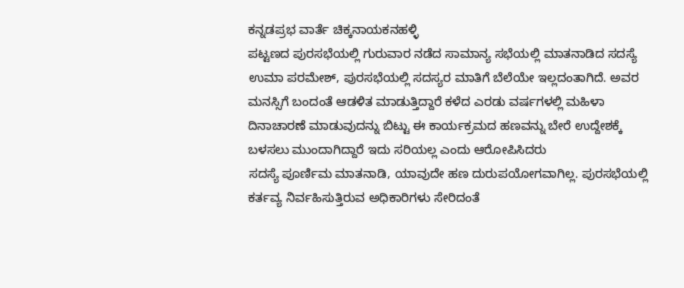ಕನ್ನಡಪ್ರಭ ವಾರ್ತೆ ಚಿಕ್ಕನಾಯಕನಹಳ್ಳಿ
ಪಟ್ಟಣದ ಪುರಸಭೆಯಲ್ಲಿ ಗುರುವಾರ ನಡೆದ ಸಾಮಾನ್ಯ ಸಭೆಯಲ್ಲಿ ಮಾತನಾಡಿದ ಸದಸ್ಯೆ ಉಮಾ ಪರಮೇಶ್, ಪುರಸಭೆಯಲ್ಲಿ ಸದಸ್ಯರ ಮಾತಿಗೆ ಬೆಲೆಯೇ ಇಲ್ಲದಂತಾಗಿದೆ. ಅವರ ಮನಸ್ಸಿಗೆ ಬಂದಂತೆ ಆಡಳಿತ ಮಾಡುತ್ತಿದ್ದಾರೆ ಕಳೆದ ಎರಡು ವರ್ಷಗಳಲ್ಲಿ ಮಹಿಳಾ ದಿನಾಚಾರಣೆ ಮಾಡುವುದನ್ನು ಬಿಟ್ಟು ಈ ಕಾರ್ಯಕ್ರಮದ ಹಣವನ್ನು ಬೇರೆ ಉದ್ದೇಶಕ್ಕೆ ಬಳಸಲು ಮುಂದಾಗಿದ್ದಾರೆ ಇದು ಸರಿಯಲ್ಲ ಎಂದು ಆರೋಪಿಸಿದರು
ಸದಸ್ಯೆ ಪೂರ್ಣಿಮ ಮಾತನಾಡಿ, ಯಾವುದೇ ಹಣ ದುರುಪಯೋಗವಾಗಿಲ್ಲ. ಪುರಸಭೆಯಲ್ಲಿ ಕರ್ತವ್ಯ ನಿರ್ವಹಿಸುತ್ತಿರುವ ಅಧಿಕಾರಿಗಳು ಸೇರಿದಂತೆ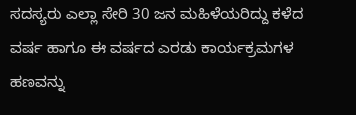ಸದಸ್ಯರು ಎಲ್ಲಾ ಸೇರಿ 30 ಜನ ಮಹಿಳೆಯರಿದ್ದು ಕಳೆದ ವರ್ಷ ಹಾಗೂ ಈ ವರ್ಷದ ಎರಡು ಕಾರ್ಯಕ್ರಮಗಳ ಹಣವನ್ನು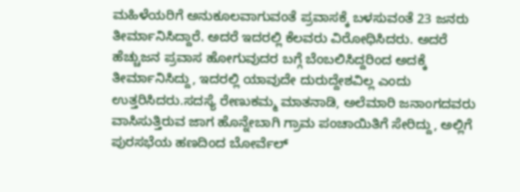ಮಹಿಳೆಯರಿಗೆ ಅನುಕೂಲವಾಗುವಂತೆ ಪ್ರವಾಸಕ್ಕೆ ಬಳಸುವಂತೆ 23 ಜನರು ತೀರ್ಮಾನಿಸಿದ್ದಾರೆ. ಅದರೆ ಇದರಲ್ಲಿ ಕೆಲವರು ವಿರೋಧಿಸಿದರು. ಅದರೆ ಹೆಚ್ಚುಜನ ಪ್ರವಾಸ ಹೋಗುವುದರ ಬಗ್ಗೆ ಬೆಂಬಲಿಸಿದ್ದರಿಂದ ಅದಕ್ಕೆ ತೀರ್ಮಾನಿಸಿದ್ದು, ಇದರಲ್ಲಿ ಯಾವುದೇ ದುರುದ್ದೇಶವಿಲ್ಲ ಎಂದು ಉತ್ತರಿಸಿದರು.ಸದಸ್ಯೆ ರೇಣುಕಮ್ಮ ಮಾತನಾಡಿ, ಅಲೆಮಾರಿ ಜನಾಂಗದವರು ವಾಸಿಸುತ್ತಿರುವ ಜಾಗ ಹೊನ್ನೇಬಾಗಿ ಗ್ರಾಮ ಪಂಚಾಯಿತಿಗೆ ಸೇರಿದ್ದು, ಅಲ್ಲಿಗೆ ಪುರಸಭೆಯ ಹಣದಿಂದ ಬೋರ್ವೆಲ್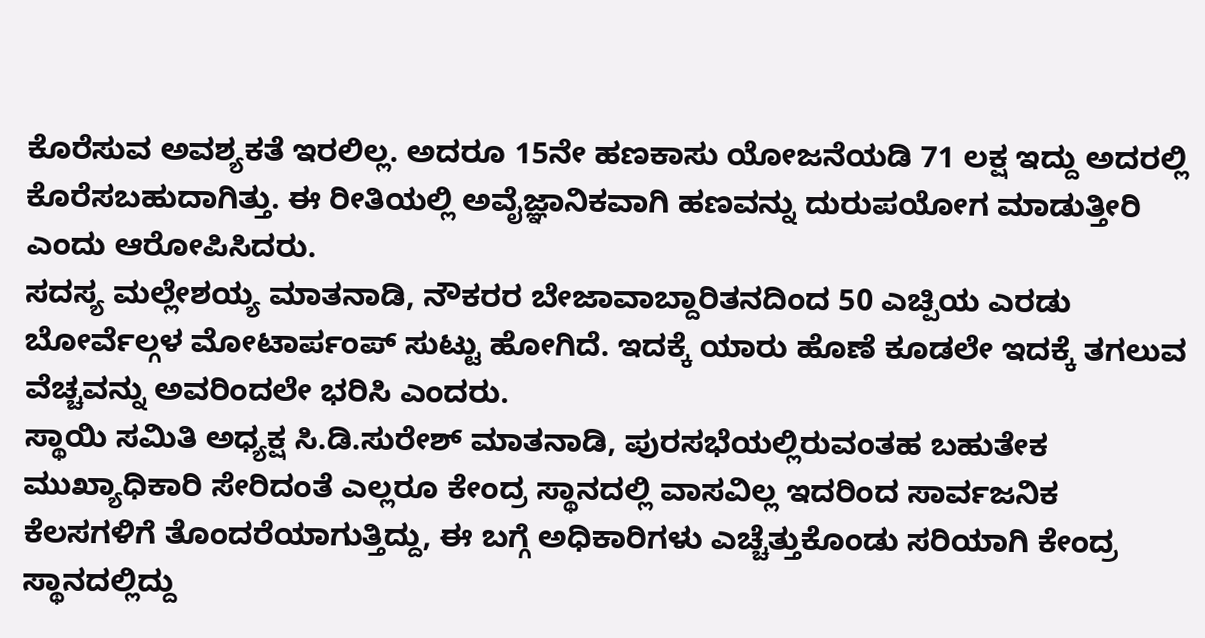ಕೊರೆಸುವ ಅವಶ್ಯಕತೆ ಇರಲಿಲ್ಲ. ಅದರೂ 15ನೇ ಹಣಕಾಸು ಯೋಜನೆಯಡಿ 71 ಲಕ್ಷ ಇದ್ದು ಅದರಲ್ಲಿ ಕೊರೆಸಬಹುದಾಗಿತ್ತು. ಈ ರೀತಿಯಲ್ಲಿ ಅವೈಜ್ಞಾನಿಕವಾಗಿ ಹಣವನ್ನು ದುರುಪಯೋಗ ಮಾಡುತ್ತೀರಿ ಎಂದು ಆರೋಪಿಸಿದರು.
ಸದಸ್ಯ ಮಲ್ಲೇಶಯ್ಯ ಮಾತನಾಡಿ, ನೌಕರರ ಬೇಜಾವಾಬ್ದಾರಿತನದಿಂದ 50 ಎಚ್ಪಿಯ ಎರಡು ಬೋರ್ವೆಲ್ಗಳ ಮೋಟಾರ್ಪಂಪ್ ಸುಟ್ಟು ಹೋಗಿದೆ. ಇದಕ್ಕೆ ಯಾರು ಹೊಣೆ ಕೂಡಲೇ ಇದಕ್ಕೆ ತಗಲುವ ವೆಚ್ಚವನ್ನು ಅವರಿಂದಲೇ ಭರಿಸಿ ಎಂದರು.
ಸ್ಥಾಯಿ ಸಮಿತಿ ಅಧ್ಯಕ್ಷ ಸಿ.ಡಿ.ಸುರೇಶ್ ಮಾತನಾಡಿ, ಪುರಸಭೆಯಲ್ಲಿರುವಂತಹ ಬಹುತೇಕ ಮುಖ್ಯಾಧಿಕಾರಿ ಸೇರಿದಂತೆ ಎಲ್ಲರೂ ಕೇಂದ್ರ ಸ್ಥಾನದಲ್ಲಿ ವಾಸವಿಲ್ಲ ಇದರಿಂದ ಸಾರ್ವಜನಿಕ ಕೆಲಸಗಳಿಗೆ ತೊಂದರೆಯಾಗುತ್ತಿದ್ದು, ಈ ಬಗ್ಗೆ ಅಧಿಕಾರಿಗಳು ಎಚ್ಚೆತ್ತುಕೊಂಡು ಸರಿಯಾಗಿ ಕೇಂದ್ರ ಸ್ಥಾನದಲ್ಲಿದ್ದು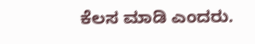ಕೆಲಸ ಮಾಡಿ ಎಂದರು.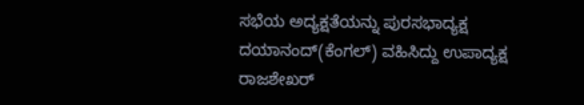ಸಭೆಯ ಅದ್ಯಕ್ಷತೆಯನ್ನು ಪುರಸಭಾದ್ಯಕ್ಷ ದಯಾನಂದ್(ಕೆಂಗಲ್) ವಹಿಸಿದ್ದು ಉಪಾದ್ಯಕ್ಷ ರಾಜಶೇಖರ್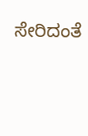ಸೇರಿದಂತೆ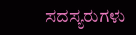ಸದಸ್ಯರುಗಳು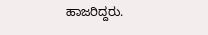ಹಾಜರಿದ್ದರು.